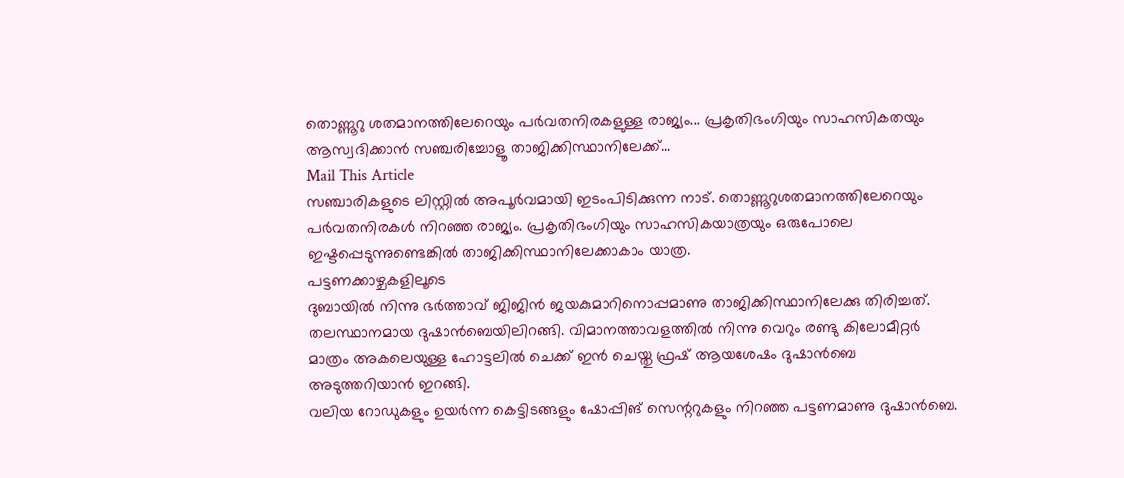തൊണ്ണൂറു ശതമാനത്തിലേറെയും പർവതനിരകളുള്ള രാജ്യം... പ്രകൃതിഭംഗിയും സാഹസികതയും ആസ്വദിക്കാൻ സഞ്ചരിച്ചോളൂ താജിക്കിസ്ഥാനിലേക്ക്...
Mail This Article
സഞ്ചാരികളുടെ ലിസ്റ്റിൽ അപൂർവമായി ഇടംപിടിക്കുന്ന നാട്. തൊണ്ണൂറുശതമാനത്തിലേറെയും പർവതനിരകൾ നിറഞ്ഞ രാജ്യം. പ്രകൃതിഭംഗിയും സാഹസികയാത്രയും ഒരുപോലെ ഇഷ്ടപ്പെടുന്നുണ്ടെങ്കിൽ താജിക്കിസ്ഥാനിലേക്കാകാം യാത്ര.
പട്ടണക്കാഴ്ചകളിലൂടെ
ദുബായിൽ നിന്നു ഭർത്താവ് ജിജിൻ ജയകുമാറിനൊപ്പമാണു താജിക്കിസ്ഥാനിലേക്കു തിരിച്ചത്. തലസ്ഥാനമായ ദുഷാൻബെയിലിറങ്ങി. വിമാനത്താവളത്തിൽ നിന്നു വെറും രണ്ടു കിലോമീറ്റർ മാത്രം അകലെയുള്ള ഹോട്ടലിൽ ചെക്ക് ഇൻ ചെയ്തു ഫ്രഷ് ആയശേഷം ദുഷാൻബെ അടുത്തറിയാൻ ഇറങ്ങി.
വലിയ റോഡുകളും ഉയർന്ന കെട്ടിടങ്ങളും ഷോപ്പിങ് സെന്ററുകളും നിറഞ്ഞ പട്ടണമാണു ദുഷാൻബെ.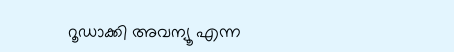റൂഡാക്കി അവന്യൂ എന്ന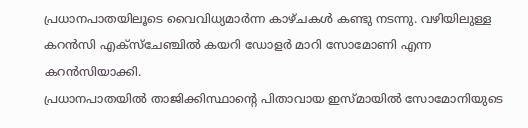പ്രധാനപാതയിലൂടെ വൈവിധ്യമാർന്ന കാഴ്ചകൾ കണ്ടു നടന്നു. വഴിയിലുള്ള കറൻസി എക്സ്ചേഞ്ചിൽ കയറി ഡോളർ മാറി സോമോണി എന്ന കറൻസിയാക്കി.
പ്രധാനപാതയിൽ താജിക്കിസ്ഥാന്റെ പിതാവായ ഇസ്മായിൽ സോമോനിയുടെ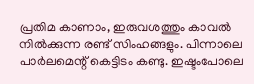പ്രതിമ കാണാം, ഇരുവശത്തും കാവൽ നിൽക്കുന്ന രണ്ട് സിംഹങ്ങളും. പിന്നാലെ പാർലമെന്റ് കെട്ടിടം കണ്ടു. ഇഷ്ടംപോലെ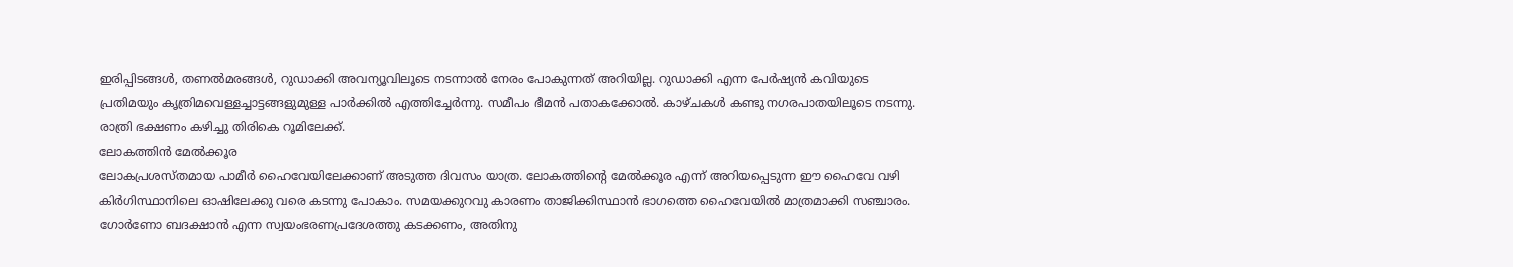ഇരിപ്പിടങ്ങൾ, തണൽമരങ്ങൾ, റുഡാക്കി അവന്യൂവിലൂടെ നടന്നാൽ നേരം പോകുന്നത് അറിയില്ല. റുഡാക്കി എന്ന പേർഷ്യൻ കവിയുടെ പ്രതിമയും കൃത്രിമവെള്ളച്ചാട്ടങ്ങളുമുള്ള പാർക്കിൽ എത്തിച്ചേർന്നു. സമീപം ഭീമൻ പതാകക്കോൽ. കാഴ്ചകൾ കണ്ടു നഗരപാതയിലൂടെ നടന്നു. രാത്രി ഭക്ഷണം കഴിച്ചു തിരികെ റൂമിലേക്ക്.
ലോകത്തിൻ മേൽക്കൂര
ലോകപ്രശസ്തമായ പാമീർ ഹൈവേയിലേക്കാണ് അടുത്ത ദിവസം യാത്ര. ലോകത്തിന്റെ മേൽക്കൂര എന്ന് അറിയപ്പെടുന്ന ഈ ഹൈവേ വഴി കിർഗിസ്ഥാനിലെ ഓഷിലേക്കു വരെ കടന്നു പോകാം. സമയക്കുറവു കാരണം താജിക്കിസ്ഥാൻ ഭാഗത്തെ ഹൈവേയിൽ മാത്രമാക്കി സഞ്ചാരം. ഗോർണോ ബദക്ഷാൻ എന്ന സ്വയംഭരണപ്രദേശത്തു കടക്കണം, അതിനു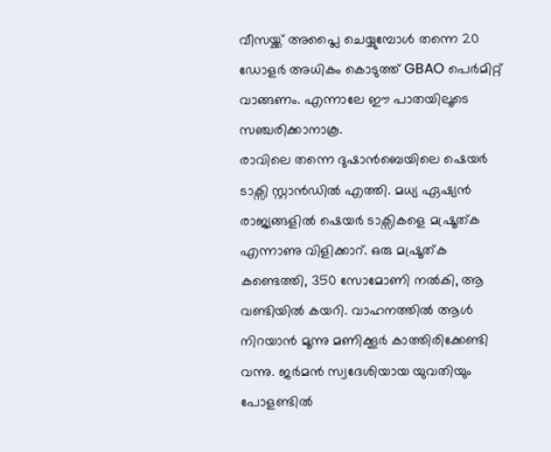വീസയ്ക്ക് അപ്ലൈ ചെയ്യുമ്പോൾ തന്നെ 20 ഡോളർ അധികം കൊടുത്ത് GBAO പെർമിറ്റ് വാങ്ങണം. എന്നാലേ ഈ പാതയിലൂടെ സഞ്ചരിക്കാനാകൂ.
രാവിലെ തന്നെ ദുഷാൻബെയിലെ ഷെയർ ടാക്സി സ്റ്റാൻഡിൽ എത്തി. മധ്യ ഏഷ്യൻ രാജ്യങ്ങളിൽ ഷെയർ ടാക്സികളെ മഷ്രൂത്ക എന്നാണു വിളിക്കാറ്. ഒരു മഷ്രൂത്ക കണ്ടെത്തി, 350 സോമോണി നൽകി, ആ വണ്ടിയിൽ കയറി. വാഹനത്തിൽ ആൾ നിറയാൻ മൂന്നു മണിക്കൂർ കാത്തിരിക്കേണ്ടി വന്നു. ജർമൻ സ്വദേശിയായ യുവതിയും പോളണ്ടിൽ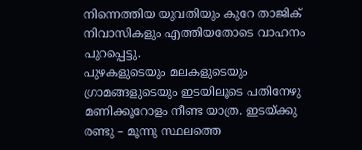നിന്നെത്തിയ യുവതിയും കുറേ താജിക് നിവാസികളും എത്തിയതോടെ വാഹനം പുറപ്പെട്ടു.
പുഴകളുടെയും മലകളുടെയും ഗ്രാമങ്ങളുടെയും ഇടയിലൂടെ പതിനേഴു മണിക്കൂറോളം നീണ്ട യാത്ര. ഇടയ്ക്കു രണ്ടു – മൂന്നു സ്ഥലത്തെ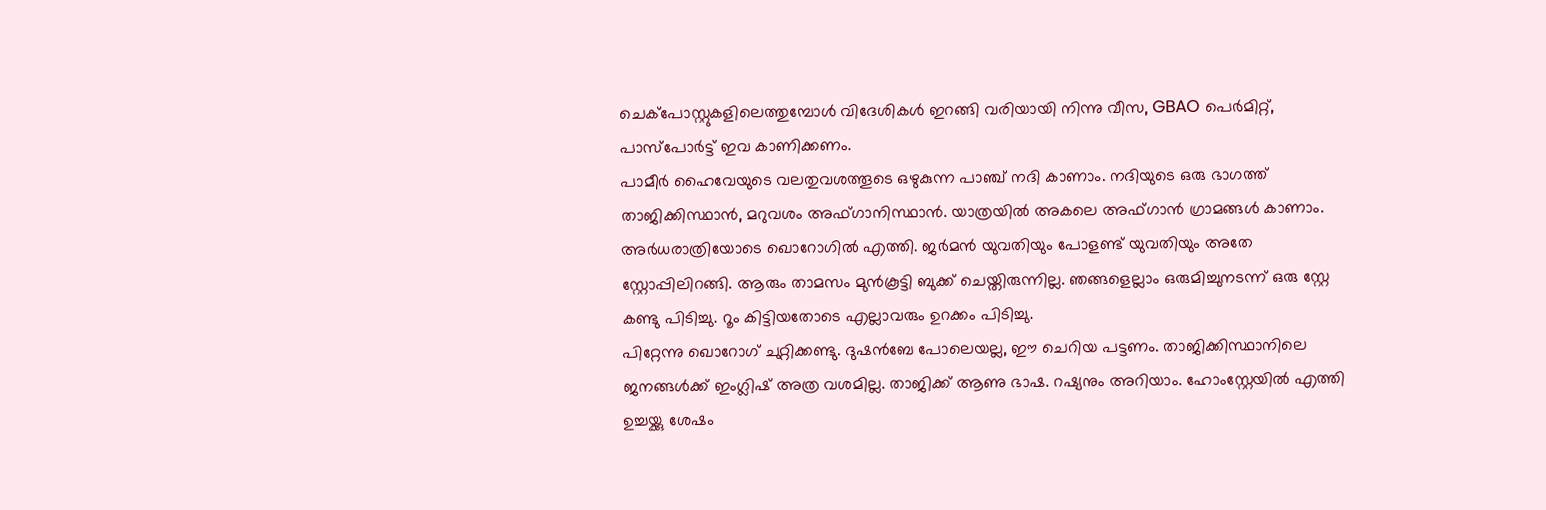ചെക്പോസ്റ്റുകളിലെത്തുമ്പോൾ വിദേശികൾ ഇറങ്ങി വരിയായി നിന്നു വീസ, GBAO പെർമിറ്റ്, പാസ്പോർട്ട് ഇവ കാണിക്കണം.
പാമീർ ഹൈവേയുടെ വലതുവശത്തൂടെ ഒഴുകുന്ന പാഞ്ച് നദി കാണാം. നദിയുടെ ഒരു ഭാഗത്ത് താജിക്കിസ്ഥാൻ, മറുവശം അഫ്ഗാനിസ്ഥാൻ. യാത്രയിൽ അകലെ അഫ്ഗാൻ ഗ്രാമങ്ങൾ കാണാം.
അർധരാത്രിയോടെ ഖൊറോഗിൽ എത്തി. ജർമൻ യുവതിയും പോളണ്ട് യുവതിയും അതേ സ്റ്റോപ്പിലിറങ്ങി. ആരും താമസം മുൻകൂട്ടി ബുക്ക് ചെയ്തിരുന്നില്ല. ഞങ്ങളെല്ലാം ഒരുമിച്ചുനടന്ന് ഒരു സ്റ്റേ കണ്ടു പിടിച്ചു. റൂം കിട്ടിയതോടെ എല്ലാവരും ഉറക്കം പിടിച്ചു.
പിറ്റേന്നു ഖൊറോഗ് ചുറ്റിക്കണ്ടു. ദുഷൻബേ പോലെയല്ല, ഈ ചെറിയ പട്ടണം. താജിക്കിസ്ഥാനിലെ ജനങ്ങൾക്ക് ഇംഗ്ലിഷ് അത്ര വശമില്ല. താജിക്ക് ആണു ഭാഷ. റഷ്യനും അറിയാം. ഹോംസ്റ്റേയിൽ എത്തി ഉച്ചയ്ക്കു ശേഷം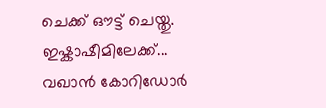ചെക്ക് ഔട്ട് ചെയ്തു.
ഇഷ്കാഷീമിലേക്ക്...
വഖാൻ കോറിഡോർ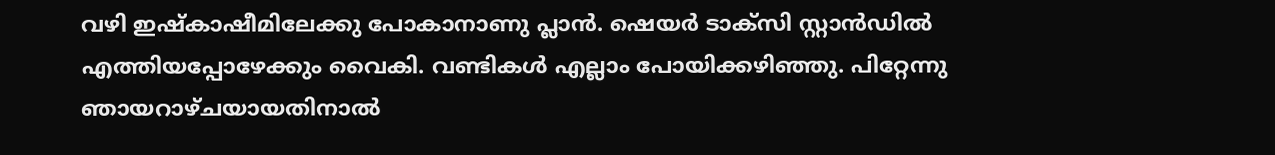വഴി ഇഷ്കാഷീമിലേക്കു പോകാനാണു പ്ലാൻ. ഷെയർ ടാക്സി സ്റ്റാൻഡിൽ എത്തിയപ്പോഴേക്കും വൈകി. വണ്ടികൾ എല്ലാം പോയിക്കഴിഞ്ഞു. പിറ്റേന്നു ഞായറാഴ്ചയായതിനാൽ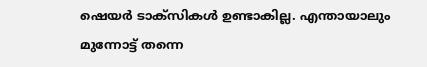ഷെയർ ടാക്സികൾ ഉണ്ടാകില്ല. എന്തായാലും മുന്നോട്ട് തന്നെ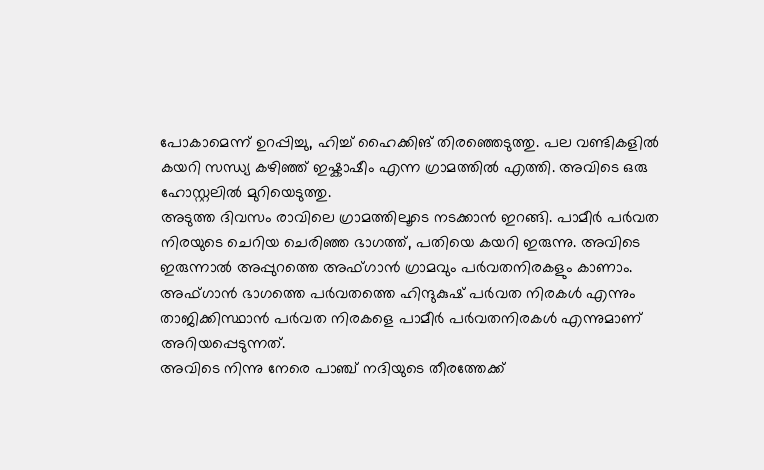പോകാമെന്ന് ഉറപ്പിച്ചു, ഹിച്ച് ഹൈക്കിങ് തിരഞ്ഞെടുത്തു. പല വണ്ടികളിൽ കയറി സന്ധ്യ കഴിഞ്ഞ് ഇഷ്കാഷീം എന്ന ഗ്രാമത്തിൽ എത്തി. അവിടെ ഒരു ഹോസ്റ്റലിൽ മുറിയെടുത്തു.
അടുത്ത ദിവസം രാവിലെ ഗ്രാമത്തിലൂടെ നടക്കാൻ ഇറങ്ങി. പാമീർ പർവത നിരയുടെ ചെറിയ ചെരിഞ്ഞ ഭാഗത്ത്, പതിയെ കയറി ഇരുന്നു. അവിടെ ഇരുന്നാൽ അപ്പുറത്തെ അഫ്ഗാൻ ഗ്രാമവും പർവതനിരകളും കാണാം. അഫ്ഗാൻ ഭാഗത്തെ പർവതത്തെ ഹിന്ദുകുഷ് പർവത നിരകൾ എന്നും താജിക്കിസ്ഥാൻ പർവത നിരകളെ പാമീർ പർവതനിരകൾ എന്നുമാണ് അറിയപ്പെടുന്നത്.
അവിടെ നിന്നു നേരെ പാഞ്ച് നദിയുടെ തീരത്തേക്ക്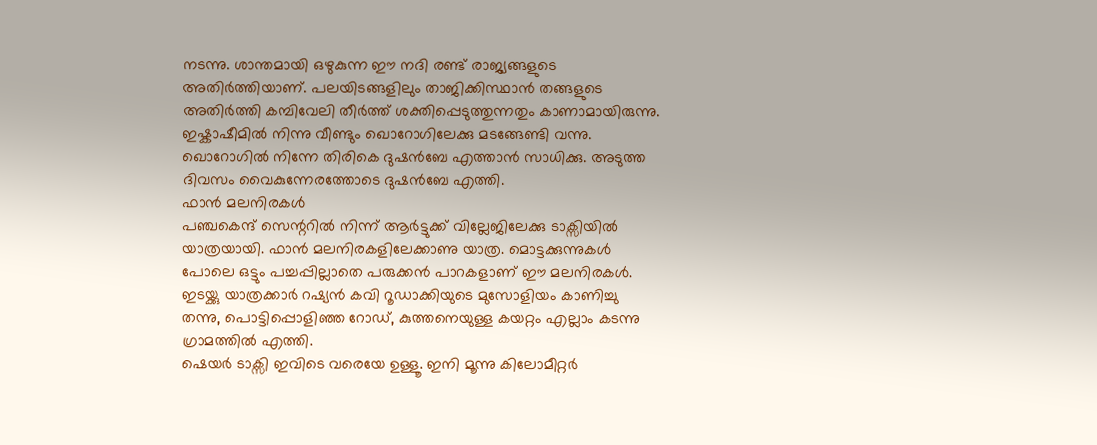നടന്നു. ശാന്തമായി ഒഴുകുന്ന ഈ നദി രണ്ട് രാജ്യങ്ങളുടെ അതിർത്തിയാണ്. പലയിടങ്ങളിലും താജിക്കിസ്ഥാൻ തങ്ങളുടെ അതിർത്തി കമ്പിവേലി തീർത്ത് ശക്തിപ്പെടുത്തുന്നതും കാണാമായിരുന്നു.
ഇഷ്കാഷീമിൽ നിന്നു വീണ്ടും ഖൊറോഗിലേക്കു മടങ്ങേണ്ടി വന്നു. ഖൊറോഗിൽ നിന്നേ തിരികെ ദുഷൻബേ എത്താൻ സാധിക്കു. അടുത്ത ദിവസം വൈകുന്നേരത്തോടെ ദുഷൻബേ എത്തി.
ഫാൻ മലനിരകൾ
പഞ്ചകെന്ദ് സെന്ററിൽ നിന്ന് ആർട്ടുക്ക് വില്ലേജിലേക്കു ടാക്സിയിൽ യാത്രയായി. ഫാൻ മലനിരകളിലേക്കാണു യാത്ര. മൊട്ടക്കുന്നുകൾ പോലെ ഒട്ടും പച്ചപ്പില്ലാതെ പരുക്കൻ പാറകളാണ് ഈ മലനിരകൾ. ഇടയ്ക്കു യാത്രക്കാർ റഷ്യൻ കവി റൂഡാക്കിയുടെ മുസോളിയം കാണിച്ചു തന്നു, പൊട്ടിപ്പൊളിഞ്ഞ റോഡ്, കുത്തനെയുള്ള കയറ്റം എല്ലാം കടന്നു ഗ്രാമത്തിൽ എത്തി.
ഷെയർ ടാക്സി ഇവിടെ വരെയേ ഉള്ളൂ. ഇനി മൂന്നു കിലോമീറ്റർ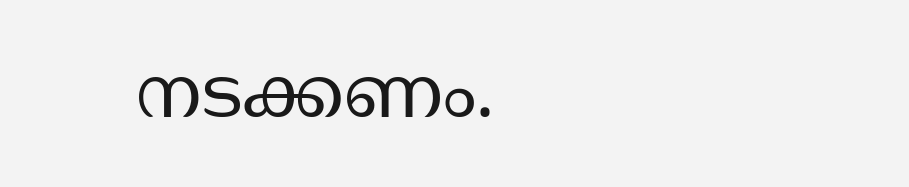നടക്കണം.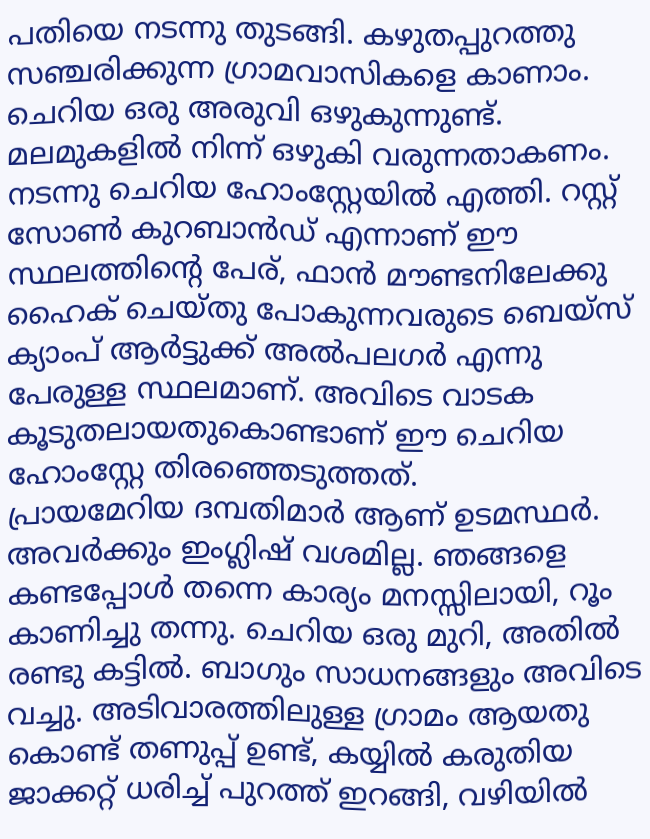പതിയെ നടന്നു തുടങ്ങി. കഴുതപ്പുറത്തു സഞ്ചരിക്കുന്ന ഗ്രാമവാസികളെ കാണാം. ചെറിയ ഒരു അരുവി ഒഴുകുന്നുണ്ട്. മലമുകളിൽ നിന്ന് ഒഴുകി വരുന്നതാകണം.
നടന്നു ചെറിയ ഹോംസ്റ്റേയിൽ എത്തി. റസ്റ്റ് സോൺ കുറബാൻഡ് എന്നാണ് ഈ സ്ഥലത്തിന്റെ പേര്, ഫാൻ മൗണ്ടനിലേക്കു ഹൈക് ചെയ്തു പോകുന്നവരുടെ ബെയ്സ് ക്യാംപ് ആർട്ടുക്ക് അൽപലഗർ എന്നു പേരുള്ള സ്ഥലമാണ്. അവിടെ വാടക കൂടുതലായതുകൊണ്ടാണ് ഈ ചെറിയ ഹോംസ്റ്റേ തിരഞ്ഞെടുത്തത്.
പ്രായമേറിയ ദമ്പതിമാർ ആണ് ഉടമസ്ഥർ. അവർക്കും ഇംഗ്ലിഷ് വശമില്ല. ഞങ്ങളെ കണ്ടപ്പോൾ തന്നെ കാര്യം മനസ്സിലായി, റൂം കാണിച്ചു തന്നു. ചെറിയ ഒരു മുറി, അതിൽ രണ്ടു കട്ടിൽ. ബാഗും സാധനങ്ങളും അവിടെ വച്ചു. അടിവാരത്തിലുള്ള ഗ്രാമം ആയതു കൊണ്ട് തണുപ്പ് ഉണ്ട്, കയ്യിൽ കരുതിയ ജാക്കറ്റ് ധരിച്ച് പുറത്ത് ഇറങ്ങി, വഴിയിൽ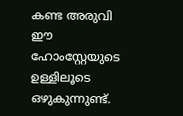കണ്ട അരുവി ഈ ഹോംസ്റ്റേയുടെ ഉള്ളിലൂടെ ഒഴുകുന്നുണ്ട്.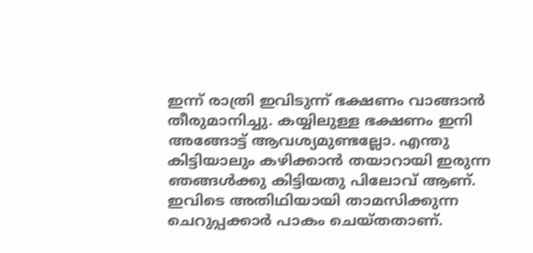ഇന്ന് രാത്രി ഇവിടുന്ന് ഭക്ഷണം വാങ്ങാൻ തീരുമാനിച്ചു. കയ്യിലുള്ള ഭക്ഷണം ഇനി അങ്ങോട്ട് ആവശ്യമുണ്ടല്ലോ. എന്തു കിട്ടിയാലും കഴിക്കാൻ തയാറായി ഇരുന്ന ഞങ്ങൾക്കു കിട്ടിയതു പിലോവ് ആണ്. ഇവിടെ അതിഥിയായി താമസിക്കുന്ന ചെറുപ്പക്കാർ പാകം ചെയ്തതാണ്.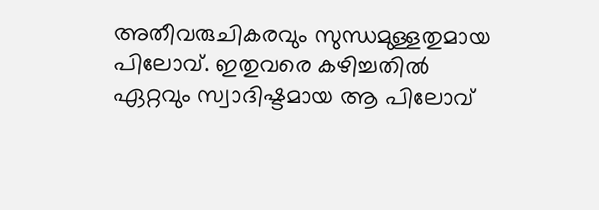അതീവരുചികരവും സുന്ധമുള്ളതുമായ പിലോവ്. ഇതുവരെ കഴിച്ചതിൽ ഏറ്റവും സ്വാദിഷ്ടമായ ആ പിലോവ്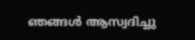ഞങ്ങൾ ആസ്വദിച്ചു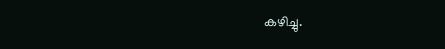കഴിച്ചു.